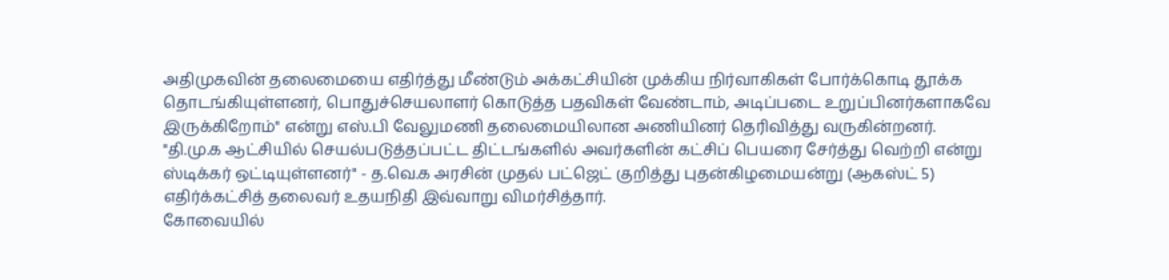அதிமுகவின் தலைமையை எதிர்த்து மீண்டும் அக்கட்சியின் முக்கிய நிர்வாகிகள் போர்க்கொடி தூக்க தொடங்கியுள்ளனர், பொதுச்செயலாளர் கொடுத்த பதவிகள் வேண்டாம், அடிப்படை உறுப்பினர்களாகவே இருக்கிறோம்" என்று எஸ்.பி வேலுமணி தலைமையிலான அணியினர் தெரிவித்து வருகின்றனர்.
"தி.மு.க ஆட்சியில் செயல்படுத்தப்பட்ட திட்டங்களில் அவர்களின் கட்சிப் பெயரை சேர்த்து வெற்றி என்று ஸ்டிக்கர் ஒட்டியுள்ளனர்" - த.வெ.க அரசின் முதல் பட்ஜெட் குறித்து புதன்கிழமையன்று (ஆகஸ்ட் 5) எதிர்க்கட்சித் தலைவர் உதயநிதி இவ்வாறு விமர்சித்தார்.
கோவையில்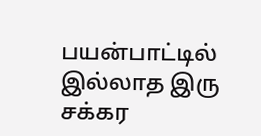பயன்பாட்டில் இல்லாத இரு சக்கர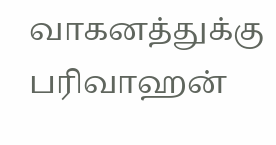வாகனத்துக்கு பரிவாஹன்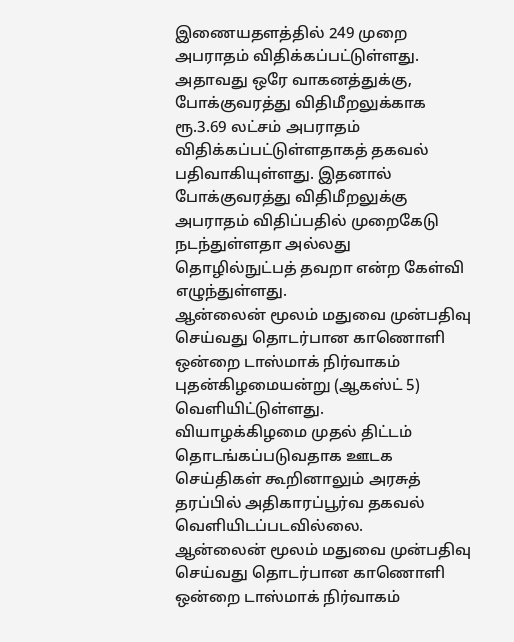இணையதளத்தில் 249 முறை அபராதம் விதிக்கப்பட்டுள்ளது. அதாவது ஒரே வாகனத்துக்கு, போக்குவரத்து விதிமீறலுக்காக ரூ.3.69 லட்சம் அபராதம் விதிக்கப்பட்டுள்ளதாகத் தகவல் பதிவாகியுள்ளது. இதனால் போக்குவரத்து விதிமீறலுக்கு அபராதம் விதிப்பதில் முறைகேடு நடந்துள்ளதா அல்லது தொழில்நுட்பத் தவறா என்ற கேள்வி எழுந்துள்ளது.
ஆன்லைன் மூலம் மதுவை முன்பதிவு செய்வது தொடர்பான காணொளி ஒன்றை டாஸ்மாக் நிர்வாகம் புதன்கிழமையன்று (ஆகஸ்ட் 5) வெளியிட்டுள்ளது.
வியாழக்கிழமை முதல் திட்டம் தொடங்கப்படுவதாக ஊடக செய்திகள் கூறினாலும் அரசுத் தரப்பில் அதிகாரப்பூர்வ தகவல் வெளியிடப்படவில்லை.
ஆன்லைன் மூலம் மதுவை முன்பதிவு செய்வது தொடர்பான காணொளி ஒன்றை டாஸ்மாக் நிர்வாகம்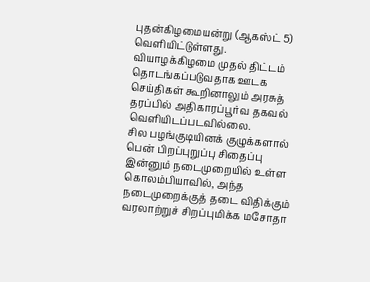புதன்கிழமையன்று (ஆகஸ்ட் 5) வெளியிட்டுள்ளது.
வியாழக்கிழமை முதல் திட்டம் தொடங்கப்படுவதாக ஊடக செய்திகள் கூறினாலும் அரசுத் தரப்பில் அதிகாரப்பூர்வ தகவல் வெளியிடப்படவில்லை.
சில பழங்குடியினக் குழுக்களால் பென் பிறப்புறுப்பு சிதைப்பு இன்னும் நடைமுறையில் உள்ள கொலம்பியாவில், அந்த நடைமுறைக்குத் தடை விதிக்கும் வரலாற்றுச் சிறப்புமிக்க மசோதா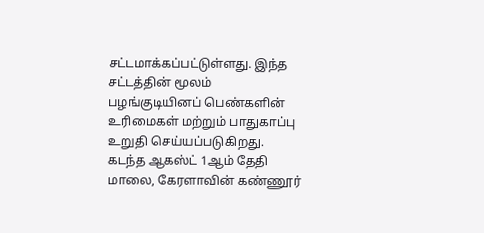சட்டமாக்கப்பட்டுள்ளது. இந்த சட்டத்தின் மூலம் பழங்குடியினப் பெண்களின் உரிமைகள் மற்றும் பாதுகாப்பு உறுதி செய்யப்படுகிறது.
கடந்த ஆகஸ்ட் 1ஆம் தேதி மாலை, கேரளாவின் கண்ணூர்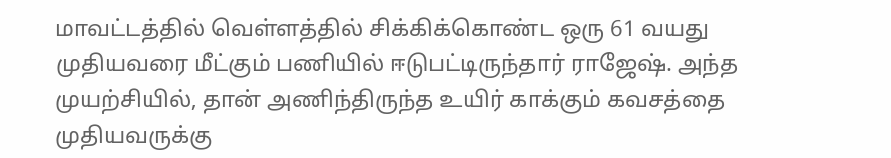மாவட்டத்தில் வெள்ளத்தில் சிக்கிக்கொண்ட ஒரு 61 வயது முதியவரை மீட்கும் பணியில் ஈடுபட்டிருந்தார் ராஜேஷ். அந்த முயற்சியில், தான் அணிந்திருந்த உயிர் காக்கும் கவசத்தை முதியவருக்கு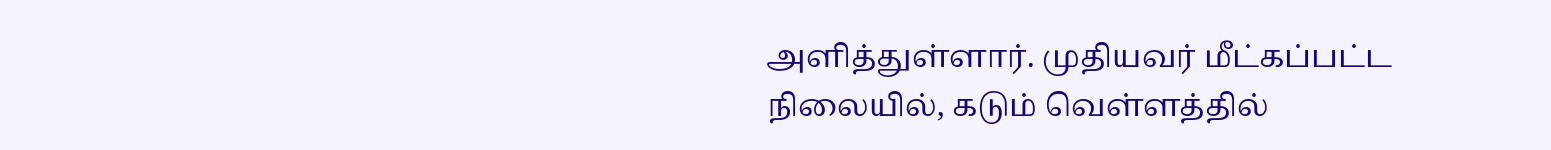அளித்துள்ளார். முதியவர் மீட்கப்பட்ட நிலையில், கடும் வெள்ளத்தில்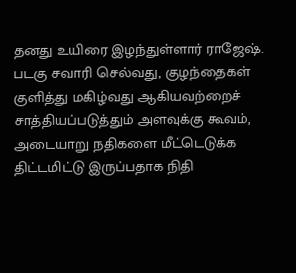தனது உயிரை இழந்துள்ளார் ராஜேஷ்.
படகு சவாரி செல்வது, குழந்தைகள் குளித்து மகிழ்வது ஆகியவற்றைச் சாத்தியப்படுத்தும் அளவுக்கு கூவம், அடையாறு நதிகளை மீட்டெடுக்க திட்டமிட்டு இருப்பதாக நிதி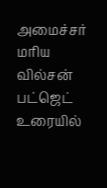அமைச்சர் மரிய வில்சன் பட்ஜெட் உரையில்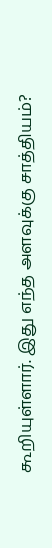கூறியுள்ளார். இது எந்த அளவுக்கு சாத்தியம்?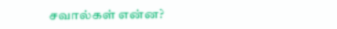சவால்கள் என்ன?